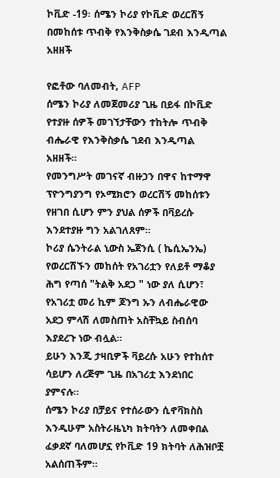ኮቪድ -19፡ ሰሜን ኮሪያ የኮቪድ ወረርሽኝ በመከሰቱ ጥብቅ የእንቅስቃሴ ገደብ እንዲጣል አዘዘች

የፎቶው ባለመብት, AFP
ሰሜን ኮሪያ ለመጀመሪያ ጊዜ በይፋ በኮቪድ የተያዙ ሰዎች መገኘታቸውን ተከትሎ ጥብቅ ብሔራዊ የእንቅስቃሴ ገደብ እንዲጣል አዘዘች።
የመንግሥት መገናኛ ብዙኃን በዋና ከተማዋ ፕዮንግያንግ የኦሚክሮን ወረርሽኝ መከሰቱን የዘገበ ሲሆን ምን ያህል ሰዎች በቫይረሱ እንደተያዙ ግን አልገለጸም።
ኮሪያ ሴንትራል ኒውስ ኤጀንሲ ( ኬሲኤንኤ) የወረርሽኙን መከሰት የአገሪቷን የለይቶ ማቆያ ሕግ የጣሰ "ትልቅ አደጋ " ነው ያለ ሲሆን፣ የአገሪቷ መሪ ኪም ጆንግ ኡን ለብሔራዊው አደጋ ምላሽ ለመስጠት አስቸኳይ ስብሰባ እያደረጉ ነው ብሏል።
ይሁን እንጂ ታዛቢዎች ቫይረሱ አሁን የተከሰተ ሳይሆን ለረጅም ጊዜ በአገሪቷ እንደነበር ያምናሉ።
ሰሜን ኮሪያ በቻይና የተሰራውን ሲኖቫክስስ እንዲሁም አስትራዜኒካ ክትባትን ለመቀበል ፈቃደኛ ባለመሆኗ የኮቪድ 19 ክትባት ለሕዝቦቿ አልሰጠችም።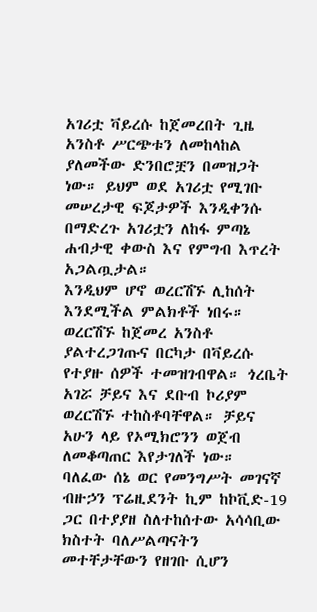አገሪቷ ቫይረሱ ከጀመረበት ጊዜ አንስቶ ሥርጭቱን ለመከላከል ያለመችው ድንበሮቿን በመዝጋት ነው። ይህም ወደ አገሪቷ የሚገቡ መሠረታዊ ፍጆታዎች እንዲቀንሱ በማድረጉ አገሪቷን ለከፋ ምጣኔ ሐብታዊ ቀውስ እና የምግብ እጥረት አጋልጧታል።
እንዲህም ሆኖ ወረርሽኙ ሊከሰት እንደሚችል ምልክቶች ነበሩ።
ወረርሽኙ ከጀመረ አንስቶ ያልተረጋገጡና በርካታ በቫይረሱ የተያዙ ሰዎች ተመዝገብዋል። ጎረቤት አገሯ ቻይና እና ደቡብ ኮሪያም ወረርሽኙ ተከስቶባቸዋል። ቻይና አሁን ላይ የኦሚክሮንን ወጀብ ለመቆጣጠር እየታገለች ነው።
ባለፈው ሰኔ ወር የመንግሥት መገናኛ ብዙኃን ፕሬዚደንት ኪም ከኮቪድ-19 ጋር በተያያዘ ስለተከሰተው አሳሳቢው ክስተት ባለሥልጣናትን መተቸታቸውን የዘገቡ ሲሆን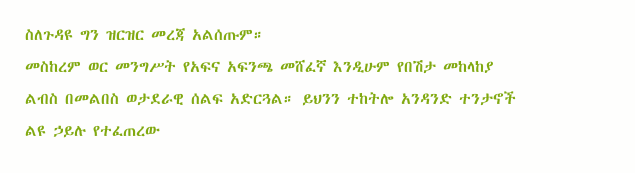ስለጉዳዩ ግን ዝርዝር መረጃ አልሰጡም።
መስከረም ወር መንግሥት የአፍና አፍንጫ መሸፈኛ እንዲሁም የበሽታ መከላከያ ልብስ በመልበስ ወታደራዊ ሰልፍ አድርጓል። ይህንን ተከትሎ አንዳንድ ተንታኖች ልዩ ኃይሉ የተፈጠረው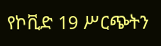የኮቪድ 19 ሥርጭትን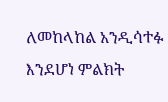ለመከላከል አንዲሳተፉ እንደሆነ ምልክት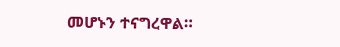መሆኑን ተናግረዋል።